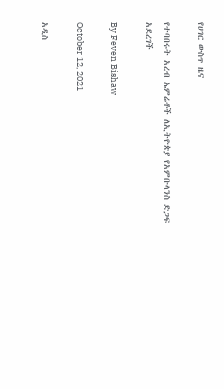የሀገር ውስጥ ዜና

የተባበሩት አረብ ኤምሬቶች ለኢትዮጵያ የአምቡላንስ ድጋፍ አደረገች

By Feven Bishaw

October 12, 2021

አዲስ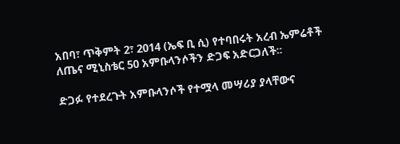አበባ፣ ጥቅምት 2፣ 2014 (ኤፍ ቢ ሲ) የተባበሩት አረብ ኤምሬቶች ለጤና ሚኒስቴር 50 አምቡላንሶችን ድጋፍ አድርጋለች፡፡

ድጋፉ የተደረጉት አምቡላንሶች የተሟላ መሣሪያ ያላቸውና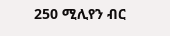250 ሚሊየን ብር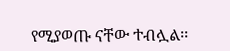የሚያወጡ ናቸው ተብሏል፡፡